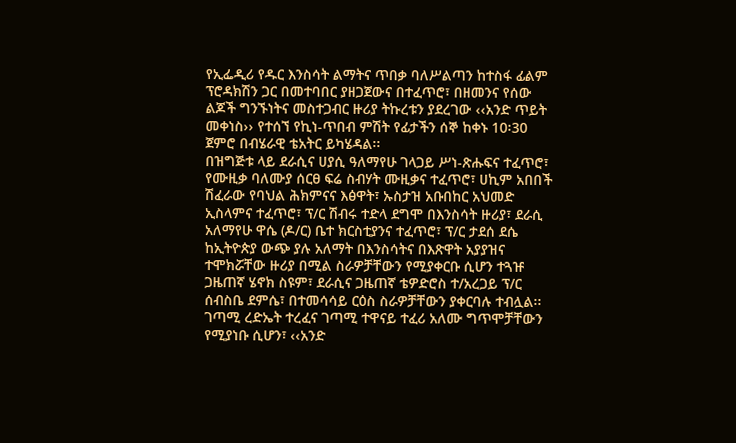የኢፌዲሪ የዱር እንስሳት ልማትና ጥበቃ ባለሥልጣን ከተስፋ ፊልም ፕሮዳክሽን ጋር በመተባበር ያዘጋጀውና በተፈጥሮ፣ በዘመንና የሰው ልጆች ግንኙነትና መስተጋብር ዙሪያ ትኩረቱን ያደረገው ‹‹አንድ ጥይት መቀነስ›› የተሰኘ የኪነ-ጥበብ ምሽት የፊታችን ሰኞ ከቀኑ 10፡30 ጀምሮ በብሄራዊ ቴአትር ይካሄዳል፡፡
በዝግጅቱ ላይ ደራሲና ሀያሲ ዓለማየሁ ገላጋይ ሥነ-ጽሑፍና ተፈጥሮ፣ የሙዚቃ ባለሙያ ሰርፀ ፍሬ ስብሃት ሙዚቃና ተፈጥሮ፣ ሀኪም አበበች ሽፈራው የባህል ሕክምናና እፅዋት፣ ኡስታዝ አቡበከር አህመድ ኢስላምና ተፈጥሮ፣ ፕ/ር ሽብሩ ተድላ ደግሞ በእንስሳት ዙሪያ፣ ደራሲ አለማየሁ ዋሴ (ዶ/ር) ቤተ ክርስቲያንና ተፈጥሮ፣ ፕ/ር ታደሰ ደሴ ከኢትዮጵያ ውጭ ያሉ አለማት በእንስሳትና በእጽዋት አያያዝና ተሞክሯቸው ዙሪያ በሚል ስራዎቻቸውን የሚያቀርቡ ሲሆን ተጓዡ ጋዜጠኛ ሄኖክ ስዩም፣ ደራሲና ጋዜጠኛ ቴዎድሮስ ተ/አረጋይ ፕ/ር ሰብስቤ ደምሴ፣ በተመሳሳይ ርዕስ ስራዎቻቸውን ያቀርባሉ ተብሏል፡፡
ገጣሚ ረድኤት ተረፈና ገጣሚ ተዋናይ ተፈሪ አለሙ ግጥሞቻቸውን የሚያነቡ ሲሆን፣ ‹‹አንድ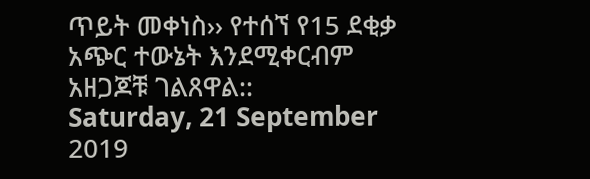ጥይት መቀነስ›› የተሰኘ የ15 ደቂቃ አጭር ተውኔት እንደሚቀርብም አዘጋጆቹ ገልጸዋል::
Saturday, 21 September 2019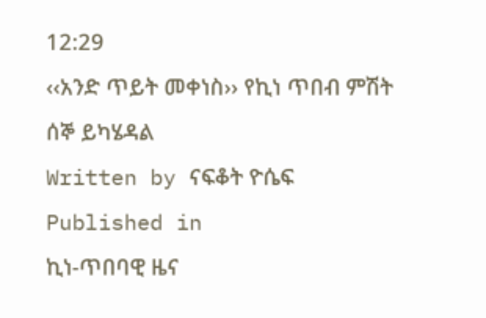12:29
‹‹አንድ ጥይት መቀነስ›› የኪነ ጥበብ ምሽት ሰኞ ይካሄዳል
Written by ናፍቆት ዮሴፍ
Published in
ኪነ-ጥበባዊ ዜና